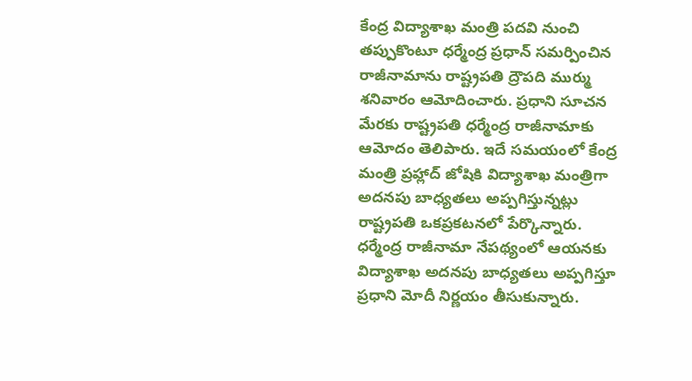కేంద్ర విద్యాశాఖ మంత్రి పదవి నుంచి తప్పుకొంటూ ధర్మేంద్ర ప్రధాన్ సమర్పించిన రాజీనామాను రాష్ట్రపతి ద్రౌపది ముర్ము శనివారం ఆమోదించారు. ప్రధాని సూచన మేరకు రాష్ట్రపతి ధర్మేంద్ర రాజీనామాకు ఆమోదం తెలిపారు. ఇదే సమయంలో కేంద్ర మంత్రి ప్రహ్లాద్ జోషికి విద్యాశాఖ మంత్రిగా అదనపు బాధ్యతలు అప్పగిస్తున్నట్లు రాష్ట్రపతి ఒకప్రకటనలో పేర్కొన్నారు.
ధర్మేంద్ర రాజీనామా నేపథ్యంలో ఆయనకు విద్యాశాఖ అదనపు బాధ్యతలు అప్పగిస్తూ ప్రధాని మోదీ నిర్ణయం తీసుకున్నారు.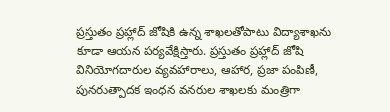ప్రస్తుతం ప్రహ్లాద్ జోషికి ఉన్న శాఖలతోపాటు విద్యాశాఖను కూడా ఆయన పర్యవేక్షిస్తారు. ప్రస్తుతం ప్రహ్లాద్ జోషి వినియోగదారుల వ్యవహారాలు, ఆహార, ప్రజా పంపిణీ, పునరుత్పాదక ఇంధన వనరుల శాఖలకు మంత్రిగా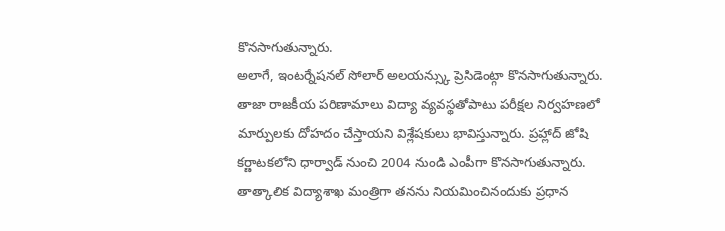కొనసాగుతున్నారు.
అలాగే, ఇంటర్నేషనల్ సోలార్ అలయన్స్కు ప్రెసిడెంట్గా కొనసాగుతున్నారు. తాజా రాజకీయ పరిణామాలు విద్యా వ్యవస్థతోపాటు పరీక్షల నిర్వహణలో మార్పులకు దోహదం చేస్తాయని విశ్లేషకులు భావిస్తున్నారు. ప్రహ్లాద్ జోషి కర్ణాటకలోని ధార్వాడ్ నుంచి 2004 నుండి ఎంపీగా కొనసాగుతున్నారు. తాత్కాలిక విద్యాశాఖ మంత్రిగా తనను నియమించినందుకు ప్రధాన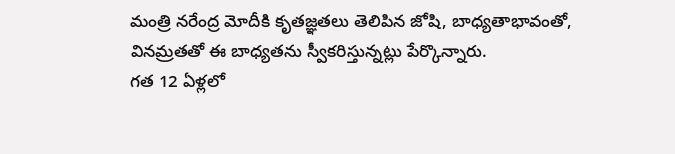మంత్రి నరేంద్ర మోదీకి కృతజ్ఞతలు తెలిపిన జోషి, బాధ్యతాభావంతో, వినమ్రతతో ఈ బాధ్యతను స్వీకరిస్తున్నట్లు పేర్కొన్నారు.
గత 12 ఏళ్లలో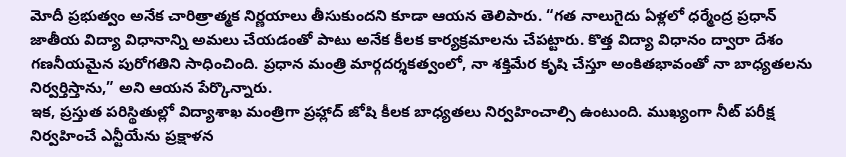మోదీ ప్రభుత్వం అనేక చారిత్రాత్మక నిర్ణయాలు తీసుకుందని కూడా ఆయన తెలిపారు. “గత నాలుగైదు ఏళ్లలో ధర్మేంద్ర ప్రధాన్ జాతీయ విద్యా విధానాన్ని అమలు చేయడంతో పాటు అనేక కీలక కార్యక్రమాలను చేపట్టారు. కొత్త విద్యా విధానం ద్వారా దేశం గణనీయమైన పురోగతిని సాధించింది. ప్రధాన మంత్రి మార్గదర్శకత్వంలో, నా శక్తిమేర కృషి చేస్తూ అంకితభావంతో నా బాధ్యతలను నిర్వర్తిస్తాను,” అని ఆయన పేర్కొన్నారు.
ఇక, ప్రస్తుత పరిస్థితుల్లో విద్యాశాఖ మంత్రిగా ప్రహ్లాద్ జోషి కీలక బాధ్యతలు నిర్వహించాల్సి ఉంటుంది. ముఖ్యంగా నీట్ పరీక్ష నిర్వహించే ఎన్టీయేను ప్రక్షాళన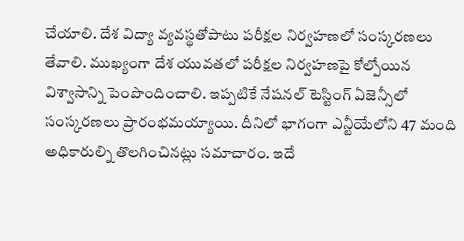చేయాలి. దేశ విద్యా వ్యవస్థతోపాటు పరీక్షల నిర్వహణలో సంస్కరణలు తేవాలి. ముఖ్యంగా దేశ యువతలో పరీక్షల నిర్వహణపై కోల్పోయిన విశ్వాసాన్ని పెంపొందించాలి. ఇప్పటికే నేషనల్ టెస్టింగ్ ఏజెన్సీలో సంస్కరణలు ప్రారంభమయ్యాయి. దీనిలో భాగంగా ఎన్టీయేలోని 47 మంది అధికారుల్ని తొలగించినట్లు సమాచారం. ఇదే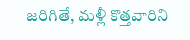జరిగితే, మళ్లీ కొత్తవారిని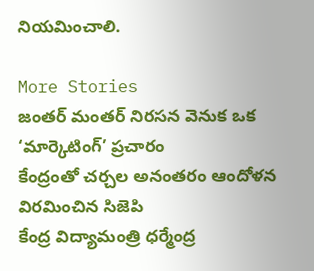నియమించాలి.

More Stories
జంతర్ మంతర్ నిరసన వెనుక ఒక ‘మార్కెటింగ్’ ప్రచారం
కేంద్రంతో చర్చల అనంతరం ఆందోళన విరమించిన సిజెపి
కేంద్ర విద్యామంత్రి ధర్మేంద్ర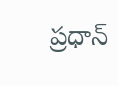ప్రధాన్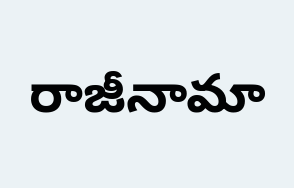రాజీనామా